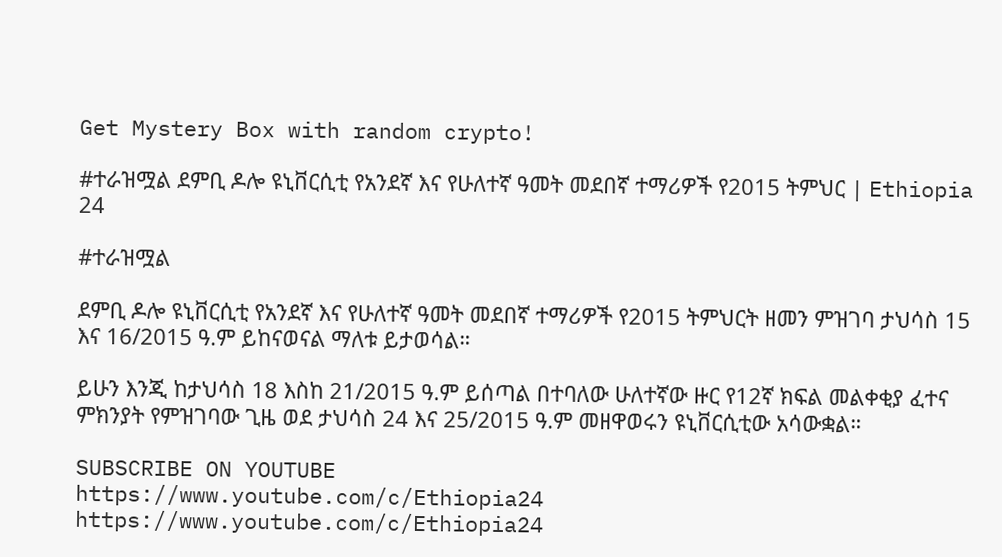Get Mystery Box with random crypto!

#ተራዝሟል ደምቢ ዶሎ ዩኒቨርሲቲ የአንደኛ እና የሁለተኛ ዓመት መደበኛ ተማሪዎች የ2015 ትምህር | Ethiopia 24

#ተራዝሟል

ደምቢ ዶሎ ዩኒቨርሲቲ የአንደኛ እና የሁለተኛ ዓመት መደበኛ ተማሪዎች የ2015 ትምህርት ዘመን ምዝገባ ታህሳስ 15 እና 16/2015 ዓ.ም ይከናወናል ማለቱ ይታወሳል።

ይሁን እንጂ ከታህሳስ 18 እስከ 21/2015 ዓ.ም ይሰጣል በተባለው ሁለተኛው ዙር የ12ኛ ክፍል መልቀቂያ ፈተና ምክንያት የምዝገባው ጊዜ ወደ ታህሳስ 24 እና 25/2015 ዓ.ም መዘዋወሩን ዩኒቨርሲቲው አሳውቋል።

SUBSCRIBE ON YOUTUBE
https://www.youtube.com/c/Ethiopia24
https://www.youtube.com/c/Ethiopia24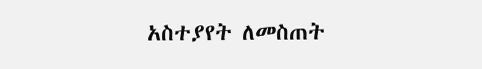አስተያየት ለመስጠት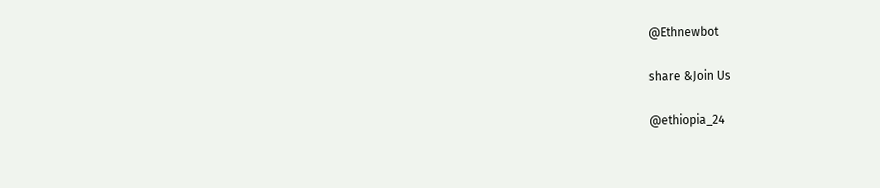@Ethnewbot

share &Join Us

@ethiopia_24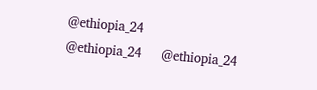@ethiopia_24
@ethiopia_24     @ethiopia_24